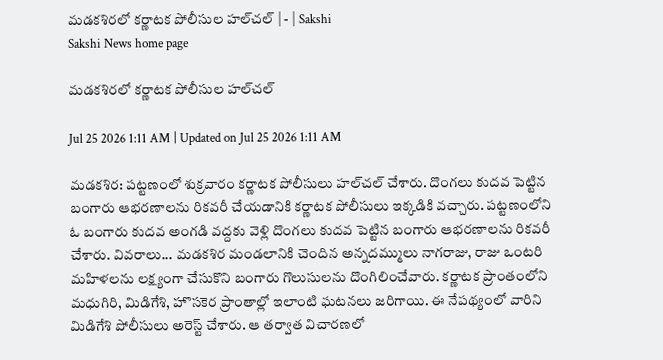మడకశిరలో కర్ణాటక పోలీసుల హల్‌చల్‌ | - | Sakshi
Sakshi News home page

మడకశిరలో కర్ణాటక పోలీసుల హల్‌చల్‌

Jul 25 2026 1:11 AM | Updated on Jul 25 2026 1:11 AM

మడకశిర: పట్టణంలో శుక్రవారం కర్ణాటక పోలీసులు హల్‌చల్‌ చేశారు. దొంగలు కుదవ పెట్టిన బంగారు ఆభరణాలను రికవరీ చేయడానికి కర్ణాటక పోలీసులు ఇక్కడికి వచ్చారు. పట్టణంలోని ఓ బంగారు కుదవ అంగడి వద్దకు వెళ్లి దొంగలు కుదవ పెట్టిన బంగారు ఆభరణాలను రికవరీ చేశారు. వివరాలు... మడకశిర మండలానికి చెందిన అన్నదమ్ములు నాగరాజు, రాజు ఒంటరి మహిళలను లక్ష్యంగా చేసుకొని బంగారు గొలుసులను దొంగిలించేవారు. కర్ణాటక ప్రాంతంలోని మధుగిరి, మిడిగేశి, హొసకెర ప్రాంతాల్లో ఇలాంటి ఘటనలు జరిగాయి. ఈ నేపథ్యంలో వారిని మిడిగేశి పోలీసులు అరెస్ట్‌ చేశారు. ఆ తర్వాత విచారణలో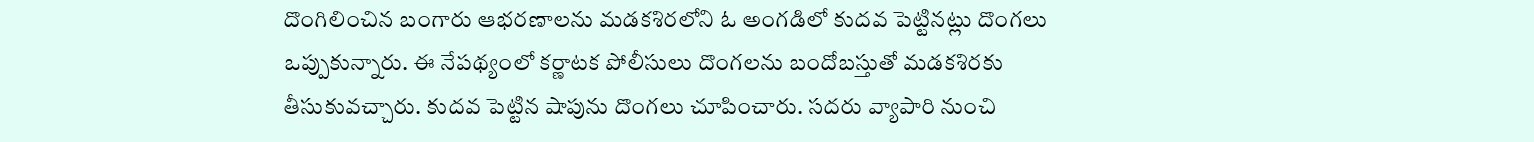దొంగిలించిన బంగారు ఆభరణాలను మడకశిరలోని ఓ అంగడిలో కుదవ పెట్టినట్లు దొంగలు ఒప్పుకున్నారు. ఈ నేపథ్యంలో కర్ణాటక పోలీసులు దొంగలను బందోబస్తుతో మడకశిరకు తీసుకువచ్చారు. కుదవ పెట్టిన షాపును దొంగలు చూపించారు. సదరు వ్యాపారి నుంచి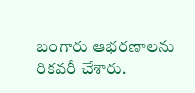బంగారు ఆభరణాలను రికవరీ చేశారు.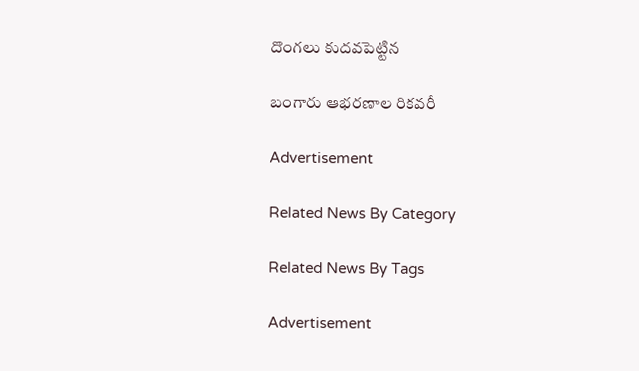దొంగలు కుదవపెట్టిన

బంగారు ఆభరణాల రికవరీ

Advertisement

Related News By Category

Related News By Tags

Advertisement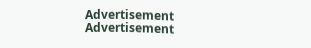Advertisement
Advertisement